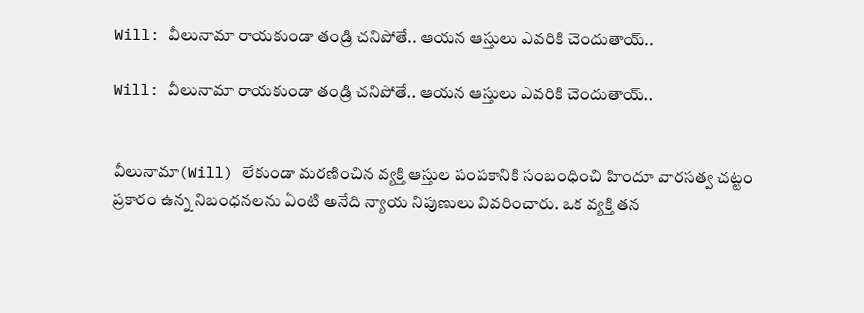Will: వీలునామా రాయకుండా తండ్రి చనిపోతే.. ఆయన ఆస్తులు ఎవరికి చెందుతాయ్..

Will: వీలునామా రాయకుండా తండ్రి చనిపోతే.. ఆయన ఆస్తులు ఎవరికి చెందుతాయ్..


వీలునామా(Will) లేకుండా మరణించిన వ్యక్తి ఆస్తుల పంపకానికి సంబంధించి హిందూ వారసత్వ చట్టం ప్రకారం ఉన్న నిబంధనలను ఏంటి అనేది న్యాయ నిపుణులు వివరించారు. ఒక వ్యక్తి తన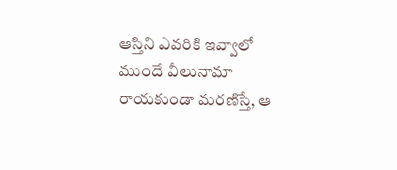ఆస్తిని ఎవరికి ఇవ్వాలో ముందే వీలునామా రాయకుండా మరణిస్తే, ఆ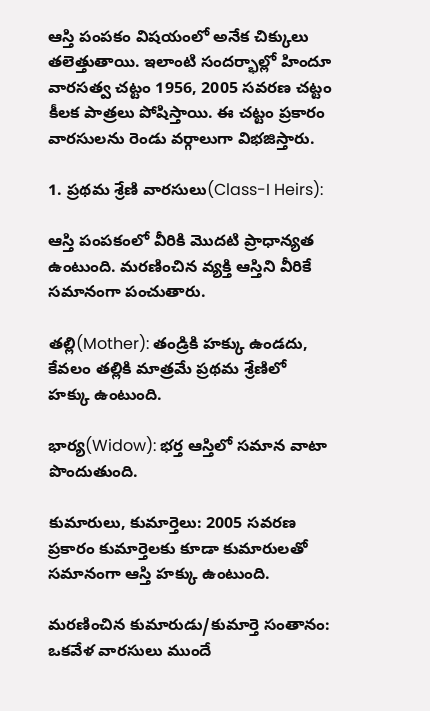ఆస్తి పంపకం విషయంలో అనేక చిక్కులు తలెత్తుతాయి. ఇలాంటి సందర్భాల్లో హిందూ వారసత్వ చట్టం 1956, 2005 సవరణ చట్టం కీలక పాత్రలు పోషిస్తాయి. ఈ చట్టం ప్రకారం వారసులను రెండు వర్గాలుగా విభజిస్తారు.

1. ప్రథమ శ్రేణి వారసులు(Class-I Heirs):

ఆస్తి పంపకంలో వీరికి మొదటి ప్రాధాన్యత ఉంటుంది. మరణించిన వ్యక్తి ఆస్తిని వీరికే సమానంగా పంచుతారు.

తల్లి(Mother): తండ్రికి హక్కు ఉండదు, కేవలం తల్లికి మాత్రమే ప్రథమ శ్రేణిలో హక్కు ఉంటుంది.

భార్య(Widow): భర్త ఆస్తిలో సమాన వాటా పొందుతుంది.

కుమారులు, కుమార్తెలు: 2005 సవరణ ప్రకారం కుమార్తెలకు కూడా కుమారులతో సమానంగా ఆస్తి హక్కు ఉంటుంది.

మరణించిన కుమారుడు/కుమార్తె సంతానం: ఒకవేళ వారసులు ముందే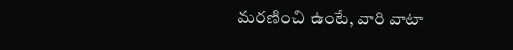మరణించి ఉంటే, వారి వాటా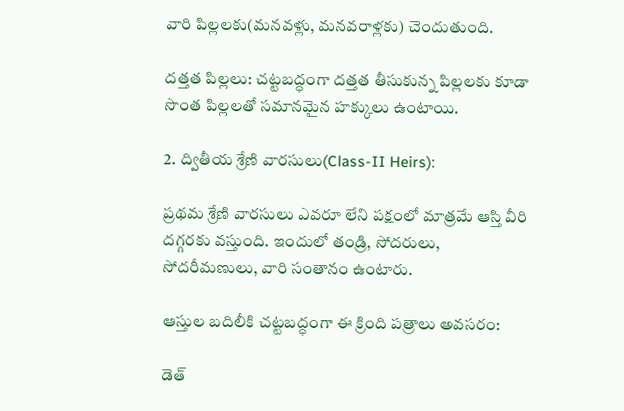వారి పిల్లలకు(మనవళ్లు, మనవరాళ్లకు) చెందుతుంది.

దత్తత పిల్లలు: చట్టబద్ధంగా దత్తత తీసుకున్న పిల్లలకు కూడా సొంత పిల్లలతో సమానమైన హక్కులు ఉంటాయి.

2. ద్వితీయ శ్రేణి వారసులు(Class-II Heirs):

ప్రథమ శ్రేణి వారసులు ఎవరూ లేని పక్షంలో మాత్రమే ఆస్తి వీరి దగ్గరకు వస్తుంది. ఇందులో తండ్రి, సోదరులు, సోదరీమణులు, వారి సంతానం ఉంటారు.

ఆస్తుల బదిలీకి చట్టబద్ధంగా ఈ క్రింది పత్రాలు అవసరం:

డెత్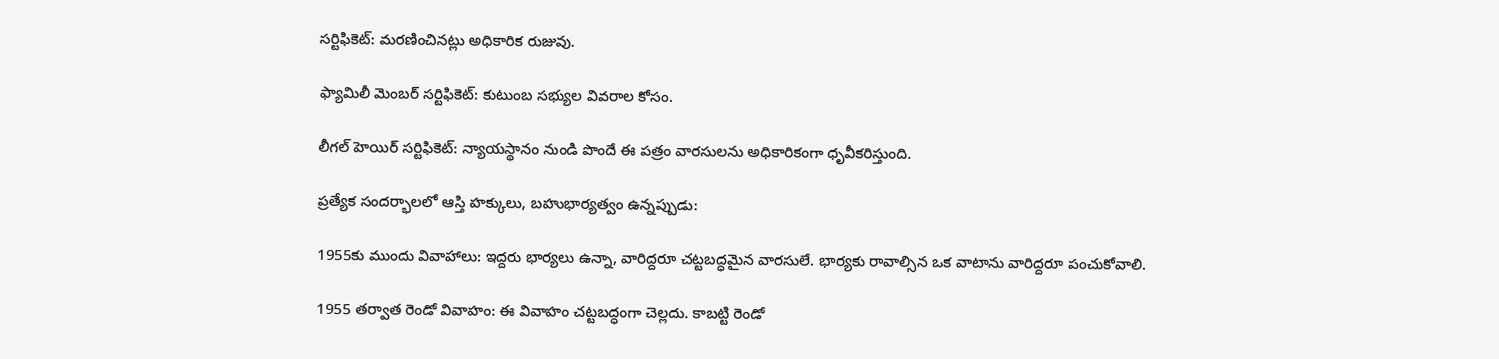సర్టిఫికెట్: మరణించినట్లు అధికారిక రుజువు.

ఫ్యామిలీ మెంబర్ సర్టిఫికెట్: కుటుంబ సభ్యుల వివరాల కోసం.

లీగల్ హెయిర్ సర్టిఫికెట్: న్యాయస్థానం నుండి పొందే ఈ పత్రం వారసులను అధికారికంగా ధృవీకరిస్తుంది.

ప్రత్యేక సందర్భాలలో ఆస్తి హక్కులు, బహుభార్యత్వం ఉన్నప్పుడు:

1955కు ముందు వివాహాలు: ఇద్దరు భార్యలు ఉన్నా, వారిద్దరూ చట్టబద్ధమైన వారసులే. భార్యకు రావాల్సిన ఒక వాటాను వారిద్దరూ పంచుకోవాలి.

1955 తర్వాత రెండో వివాహం: ఈ వివాహం చట్టబద్ధంగా చెల్లదు. కాబట్టి రెండో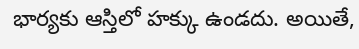భార్యకు ఆస్తిలో హక్కు ఉండదు. అయితే,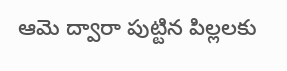ఆమె ద్వారా పుట్టిన పిల్లలకు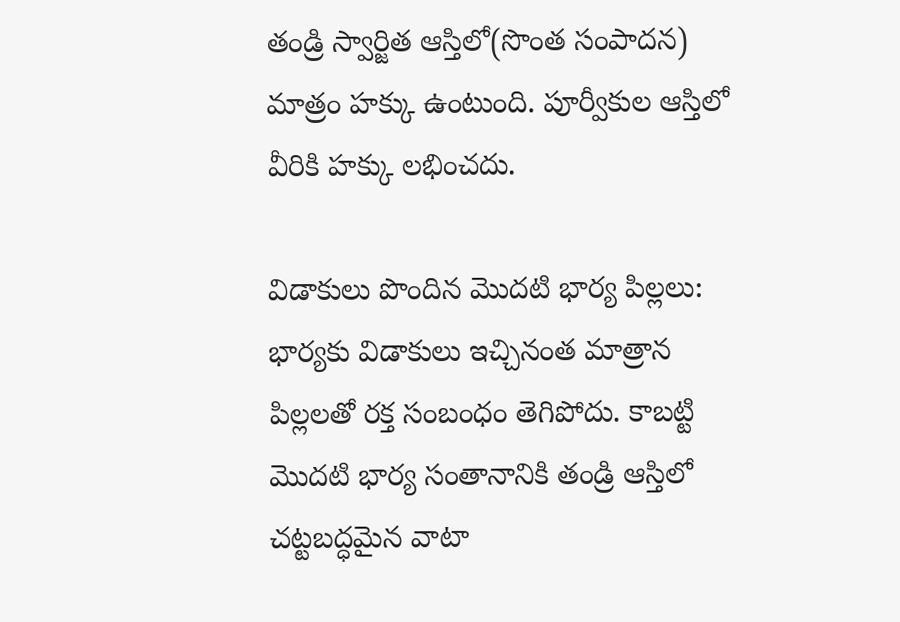తండ్రి స్వార్జిత ఆస్తిలో(సొంత సంపాదన) మాత్రం హక్కు ఉంటుంది. పూర్వీకుల ఆస్తిలో వీరికి హక్కు లభించదు.

విడాకులు పొందిన మొదటి భార్య పిల్లలు: భార్యకు విడాకులు ఇచ్చినంత మాత్రాన పిల్లలతో రక్త సంబంధం తెగిపోదు. కాబట్టి మొదటి భార్య సంతానానికి తండ్రి ఆస్తిలో చట్టబద్ధమైన వాటా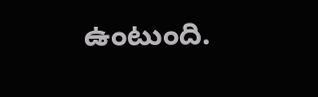ఉంటుంది.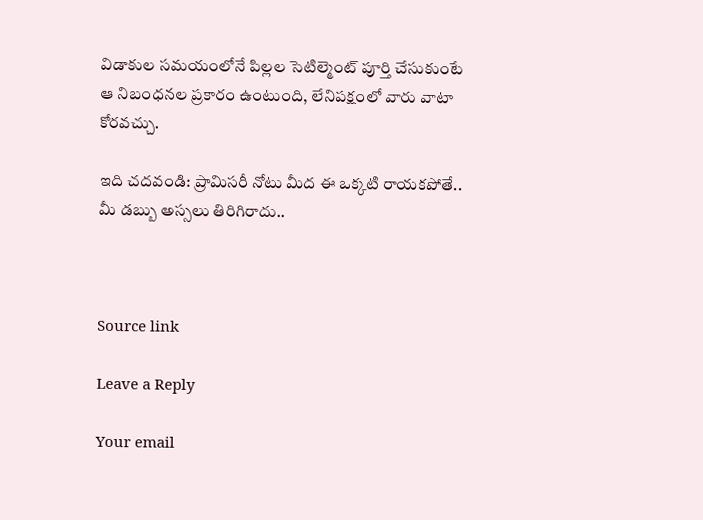విడాకుల సమయంలోనే పిల్లల సెటిల్మెంట్ పూర్తి చేసుకుంటే ఆ నిబంధనల ప్రకారం ఉంటుంది, లేనిపక్షంలో వారు వాటా కోరవచ్చు.

ఇది చదవండి: ప్రామిసరీ నోటు మీద ఈ ఒక్కటి రాయకపోతే.. మీ డబ్బు అస్సలు తిరిగిరాదు..



Source link

Leave a Reply

Your email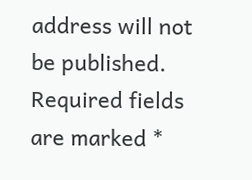address will not be published. Required fields are marked *